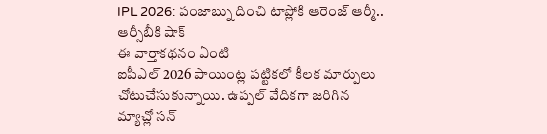IPL 2026: పంజాబ్ను దించి టాప్లోకి ఆరెంజ్ ఆర్మీ.. ఆర్సీబీకి షాక్
ఈ వార్తాకథనం ఏంటి
ఐపీఎల్ 2026 పాయింట్ల పట్టికలో కీలక మార్పులు చోటుచేసుకున్నాయి. ఉప్పల్ వేదికగా జరిగిన మ్యాచ్లో సన్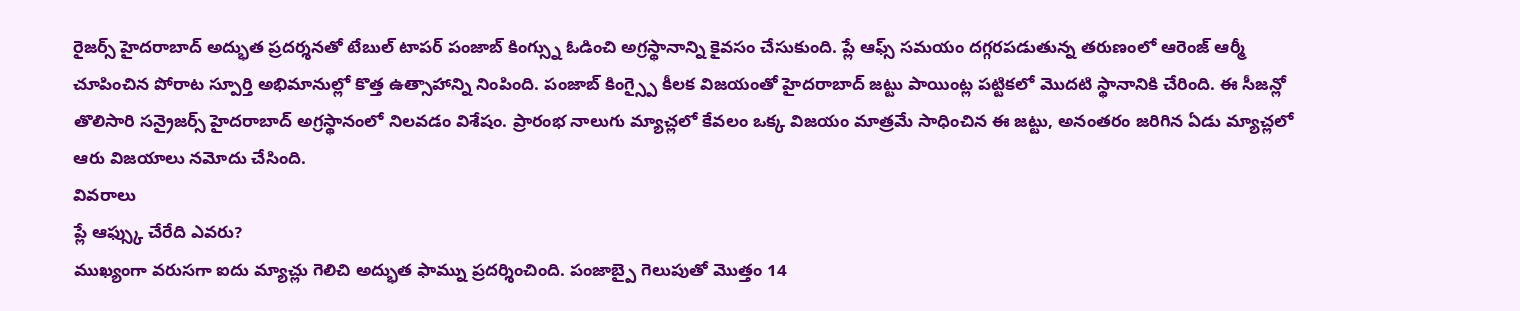రైజర్స్ హైదరాబాద్ అద్భుత ప్రదర్శనతో టేబుల్ టాపర్ పంజాబ్ కింగ్స్ను ఓడించి అగ్రస్థానాన్ని కైవసం చేసుకుంది. ప్లే ఆఫ్స్ సమయం దగ్గరపడుతున్న తరుణంలో ఆరెంజ్ ఆర్మీ చూపించిన పోరాట స్పూర్తి అభిమానుల్లో కొత్త ఉత్సాహాన్ని నింపింది. పంజాబ్ కింగ్స్పై కీలక విజయంతో హైదరాబాద్ జట్టు పాయింట్ల పట్టికలో మొదటి స్థానానికి చేరింది. ఈ సీజన్లో తొలిసారి సన్రైజర్స్ హైదరాబాద్ అగ్రస్థానంలో నిలవడం విశేషం. ప్రారంభ నాలుగు మ్యాచ్లలో కేవలం ఒక్క విజయం మాత్రమే సాధించిన ఈ జట్టు, అనంతరం జరిగిన ఏడు మ్యాచ్లలో ఆరు విజయాలు నమోదు చేసింది.
వివరాలు
ప్లే ఆఫ్స్కు చేరేది ఎవరు?
ముఖ్యంగా వరుసగా ఐదు మ్యాచ్లు గెలిచి అద్భుత ఫామ్ను ప్రదర్శించింది. పంజాబ్పై గెలుపుతో మొత్తం 14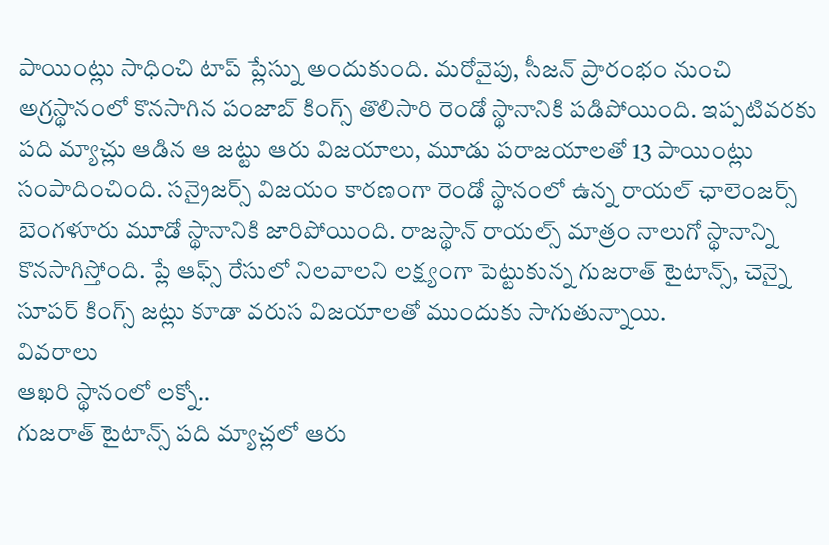పాయింట్లు సాధించి టాప్ ప్లేస్ను అందుకుంది. మరోవైపు, సీజన్ ప్రారంభం నుంచి అగ్రస్థానంలో కొనసాగిన పంజాబ్ కింగ్స్ తొలిసారి రెండో స్థానానికి పడిపోయింది. ఇప్పటివరకు పది మ్యాచ్లు ఆడిన ఆ జట్టు ఆరు విజయాలు, మూడు పరాజయాలతో 13 పాయింట్లు సంపాదించింది. సన్రైజర్స్ విజయం కారణంగా రెండో స్థానంలో ఉన్న రాయల్ ఛాలెంజర్స్ బెంగళూరు మూడో స్థానానికి జారిపోయింది. రాజస్థాన్ రాయల్స్ మాత్రం నాలుగో స్థానాన్ని కొనసాగిస్తోంది. ప్లే ఆఫ్స్ రేసులో నిలవాలని లక్ష్యంగా పెట్టుకున్న గుజరాత్ టైటాన్స్, చెన్నై సూపర్ కింగ్స్ జట్లు కూడా వరుస విజయాలతో ముందుకు సాగుతున్నాయి.
వివరాలు
ఆఖరి స్థానంలో లక్నో..
గుజరాత్ టైటాన్స్ పది మ్యాచ్లలో ఆరు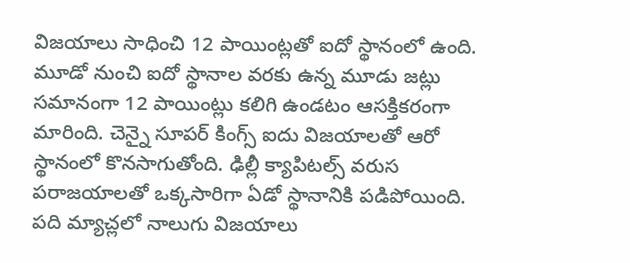విజయాలు సాధించి 12 పాయింట్లతో ఐదో స్థానంలో ఉంది. మూడో నుంచి ఐదో స్థానాల వరకు ఉన్న మూడు జట్లు సమానంగా 12 పాయింట్లు కలిగి ఉండటం ఆసక్తికరంగా మారింది. చెన్నై సూపర్ కింగ్స్ ఐదు విజయాలతో ఆరో స్థానంలో కొనసాగుతోంది. ఢిల్లీ క్యాపిటల్స్ వరుస పరాజయాలతో ఒక్కసారిగా ఏడో స్థానానికి పడిపోయింది. పది మ్యాచ్లలో నాలుగు విజయాలు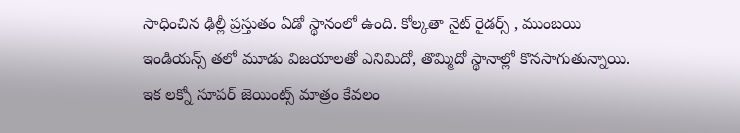సాధించిన ఢిల్లీ ప్రస్తుతం ఏడో స్థానంలో ఉంది. కోల్కతా నైట్ రైడర్స్ , ముంబయి ఇండియన్స్ తలో మూడు విజయాలతో ఎనిమిదో, తొమ్మిదో స్థానాల్లో కొనసాగుతున్నాయి. ఇక లక్నో సూపర్ జెయింట్స్ మాత్రం కేవలం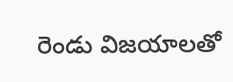రెండు విజయాలతో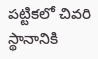పట్టికలో చివరి స్థానానికి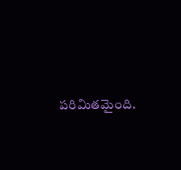పరిమితమైంది.